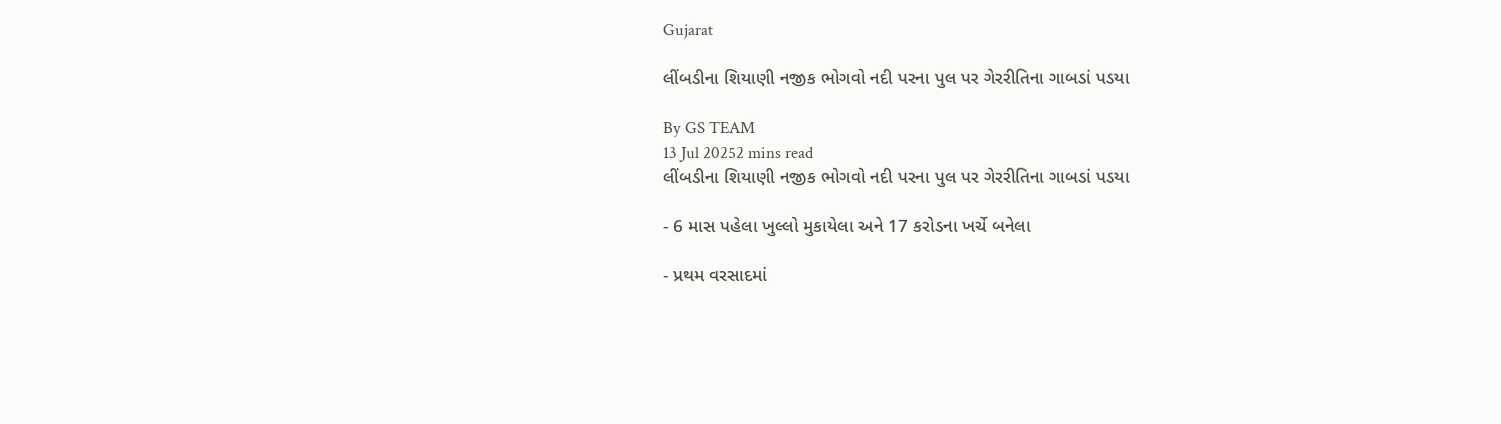Gujarat

લીંબડીના શિયાણી નજીક ભોગવો નદી પરના પુલ પર ગેરરીતિના ગાબડાં પડયા

By GS TEAM
13 Jul 20252 mins read
લીંબડીના શિયાણી નજીક ભોગવો નદી પરના પુલ પર ગેરરીતિના ગાબડાં પડયા

- 6 માસ પહેલા ખુલ્લો મુકાયેલા અને 17 કરોડના ખર્ચે બનેલા

- પ્રથમ વરસાદમાં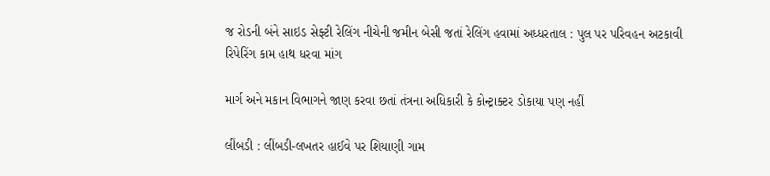જ રોડની બંને સાઇડ સેફ્ટી રેલિંગ નીચેની જમીન બેસી જતાં રેલિંગ હવામાં અધ્ધરતાલ : પુલ પર પરિવહન અટકાવી રિપેરિંગ કામ હાથ ધરવા માંગ

માર્ગ અને મકાન વિભાગને જાણ કરવા છતાં તંત્રના અધિકારી કે કોન્ટ્રાક્ટર ડોકાયા પણ નહીં

લીંબડી : લીંબડી-લખતર હાઈવે પર શિયાણી ગામ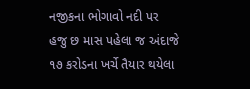નજીકના ભોગાવો નદી પર હજુ છ માસ પહેલા જ અંદાજે ૧૭ કરોડના ખર્ચે તૈયાર થયેલા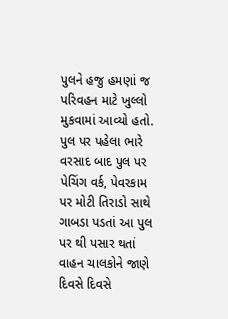પુલને હજુ હમણાં જ પરિવહન માટે ખુલ્લો મુકવામાં આવ્યો હતો. પુલ પર પહેલા ભારે વરસાદ બાદ પુલ પર પેચિંગ વર્ક, પેવરકામ પર મોટી તિરાડો સાથે ગાબડા પડતાં આ પુલ પર થી પસાર થતાં વાહન ચાલકોને જાણે દિવસે દિવસે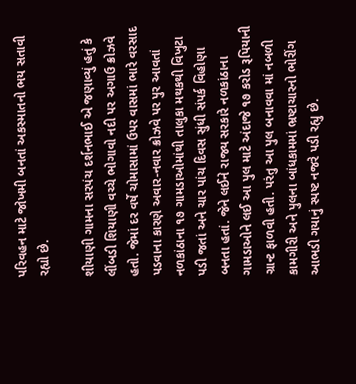પરિવહન માટે જોખમી બનતાં અકસ્માતનો ભય સતાવી રહ્યો છે.

શીયાણી ગામના સરપંચ દર્શનભાઈ એ જણાવ્યું હતું કે લીંબડી શિયાણી વચ્ચે ભોગાવો નદી પર અગાઉ ક્રોઝવે હતો. જેમાં દર વર્ષે ચોમાસામાં ઉપર વાસમાં ભારે વરસાદ પડવાના કારણે અવાર-નવાર ક્રોઝવે પર પુર આવતાં નળકાંઠાના ૧૭ ગામડાઓમાંથી તાલુકા મથકથી વિખુટા પડી જતાં અને ચાર પાંચ દિવસ સુંધી સંપર્ક વિહોણા બનતા હતાં. જેને લઈને રાજ્ય સરકારે નળકાંઠાના ગામડાઓને લઈ આ પુલ માટે અંદાજે ૧૭ કરોડ રૂપિયાની ગ્રાન્ટ ફાળવી હતી. પરંતુ આ પુલ બનાવવા માં નબળી કામગીરી અને પુલના બાંધકામમાં ભ્રષ્ટાચારનો ભોરીંગ આભડી ગયાનું સ્પષ્ટ નજરે પડી રહ્યુ છે.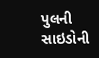પુલની સાઇડોની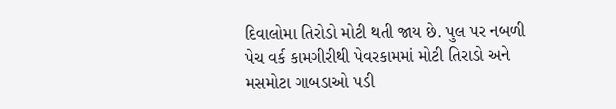દિવાલોમા તિરોડો મોટી થતી જાય છે. પુલ પર નબળી પેચ વર્ક કામગીરીથી પેવરકામમાં મોટી તિરાડો અને મસમોટા ગાબડાઓ પડી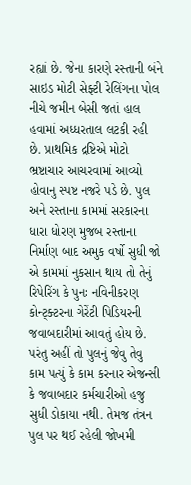રહ્યાં છે. જેના કારણે રસ્તાની બંને સાઇડ મોટી સેફ્ટી રેલિંગના પોલ નીચે જમીન બેસી જતાં હાલ હવામાં અધ્ધરતાલ લટકી રહી છે. પ્રાથમિક દ્રષ્ટિએ મોટો ભ્રષ્ટાચાર આચરવામાં આવ્યો હોવાનુ સ્પષ્ટ નજરે પડે છે. પુલ અને રસ્તાના કામમાં સરકારના ધારા ધોરણ મુજબ રસ્તાના નિર્માણ બાદ અમુક વર્ષો સુધી જો એ કામમાં નુકસાન થાય તો તેનું રિપેરિંગ કે પુનઃ નવિનીકરણ કોન્ટ્ક્ટરના ગેરેંટી પિડિયરની જવાબદારીમાં આવતું હોય છે. પરંતુ અહીં તો પુલનું જેવુ તેવુ કામ પત્યું કે કામ કરનાર એજન્સી કે જવાબદાર કર્મચારીઓ હજુ સુધી ડોકાયા નથી. તેમજ તંત્રન પુલ પર થઈ રહેલી જોખમી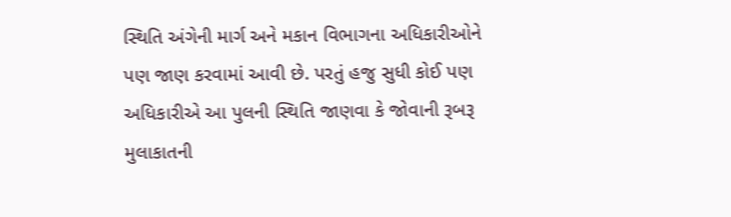સ્થિતિ અંગેની માર્ગ અને મકાન વિભાગના અધિકારીઓને પણ જાણ કરવામાં આવી છે. પરતું હજુ સુધી કોઈ પણ અધિકારીએ આ પુલની સ્થિતિ જાણવા કે જોવાની રૂબરૂ મુલાકાતની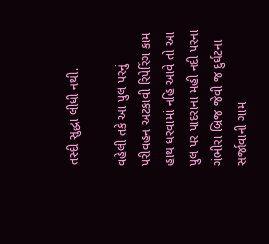તસ્દી સુદ્ધા લીધી નથી.

વહેલી તકે આ પુલ પરનું પરીવહન અટકાવી રિપેરિંગ કામ હાથ ધરવામાં નહિ આવે તો આ પુલ પર પાદરાના મહી નદી પરના ગંભીરા બ્રિજ જેવી જ દુર્ઘટના સર્જાવાની ગામ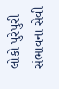લોકો પુરેપુરી સંભાવના સેવી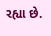રહ્યા છે.